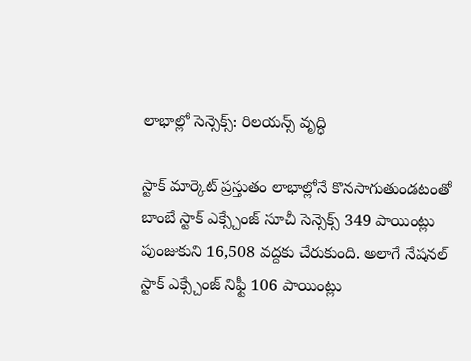లాభాల్లో సెన్సెక్స్: రిలయన్స్ వృద్ధి

స్టాక్ మార్కెట్ ప్రస్తుతం లాభాల్లోనే కొనసాగుతుండటంతో బాంబే స్టాక్ ఎక్స్చేంజ్ సూచీ సెన్సెక్స్ 349 పాయింట్లు పుంజుకుని 16,508 వద్దకు చేరుకుంది. అలాగే నేషనల్ స్టాక్ ఎక్స్చేంజ్ నిఫ్టీ 106 పాయింట్లు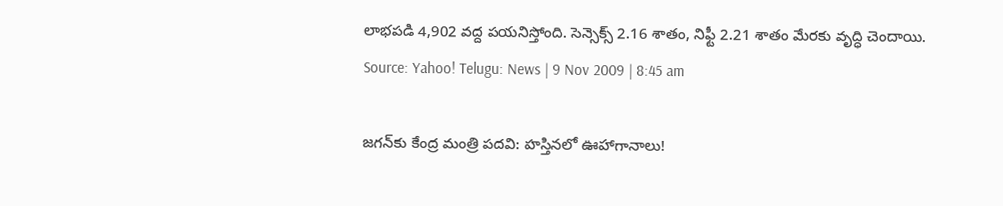లాభపడి 4,902 వద్ద పయనిస్తోంది. సెన్సెక్స్ 2.16 శాతం, నిఫ్టీ 2.21 శాతం మేరకు వృద్ధి చెందాయి.
Source: Yahoo! Telugu: News | 9 Nov 2009 | 8:45 am

జగన్‌కు కేంద్ర మంత్రి పదవి: హస్తినలో ఊహాగానాలు!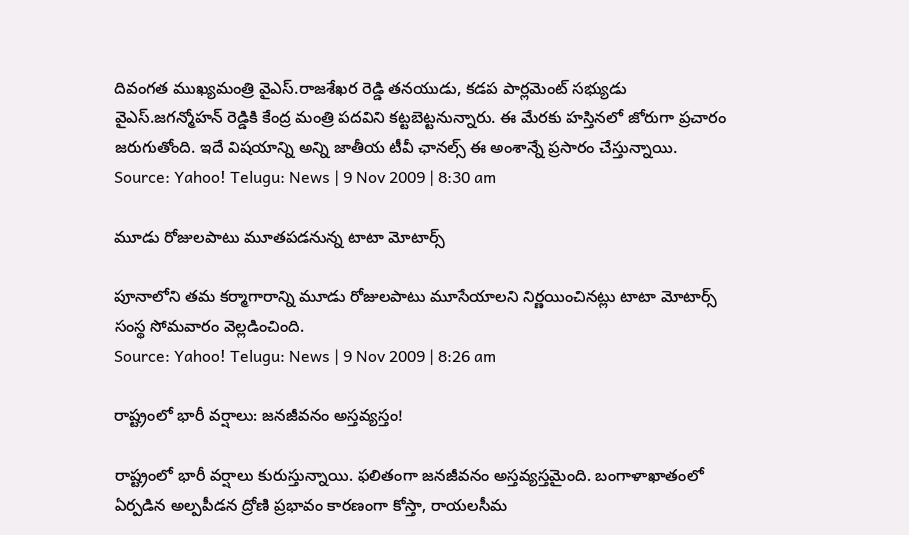దివంగత ముఖ్యమంత్రి వైఎస్.రాజశేఖర రెడ్డి తనయుడు, కడప పార్లమెంట్ సభ్యుడు వైఎస్.జగన్మోహన్ రెడ్డికి కేంద్ర మంత్రి పదవిని కట్టబెట్టనున్నారు. ఈ మేరకు హస్తినలో జోరుగా ప్రచారం జరుగుతోంది. ఇదే విషయాన్ని అన్ని జాతీయ టీవీ ఛానల్స్ ఈ అంశాన్నే ప్రసారం చేస్తున్నాయి.
Source: Yahoo! Telugu: News | 9 Nov 2009 | 8:30 am

మూడు రోజులపాటు మూతపడనున్న టాటా మోటార్స్

పూనాలోని తమ కర్మాగారాన్ని మూడు రోజులపాటు మూసేయాలని నిర్ణయించినట్లు టాటా మోటార్స్ సంస్థ సోమవారం వెల్లడించింది.
Source: Yahoo! Telugu: News | 9 Nov 2009 | 8:26 am

రాష్ట్రంలో భారీ వర్షాలు: జనజీవనం అస్తవ్యస్తం!

రాష్ట్రంలో భారీ వర్షాలు కురుస్తున్నాయి. ఫలితంగా జనజీవనం అస్తవ్యస్తమైంది. బంగాళాఖాతంలో ఏర్పడిన అల్పపీడన ద్రోణి ప్రభావం కారణంగా కోస్తా, రాయలసీమ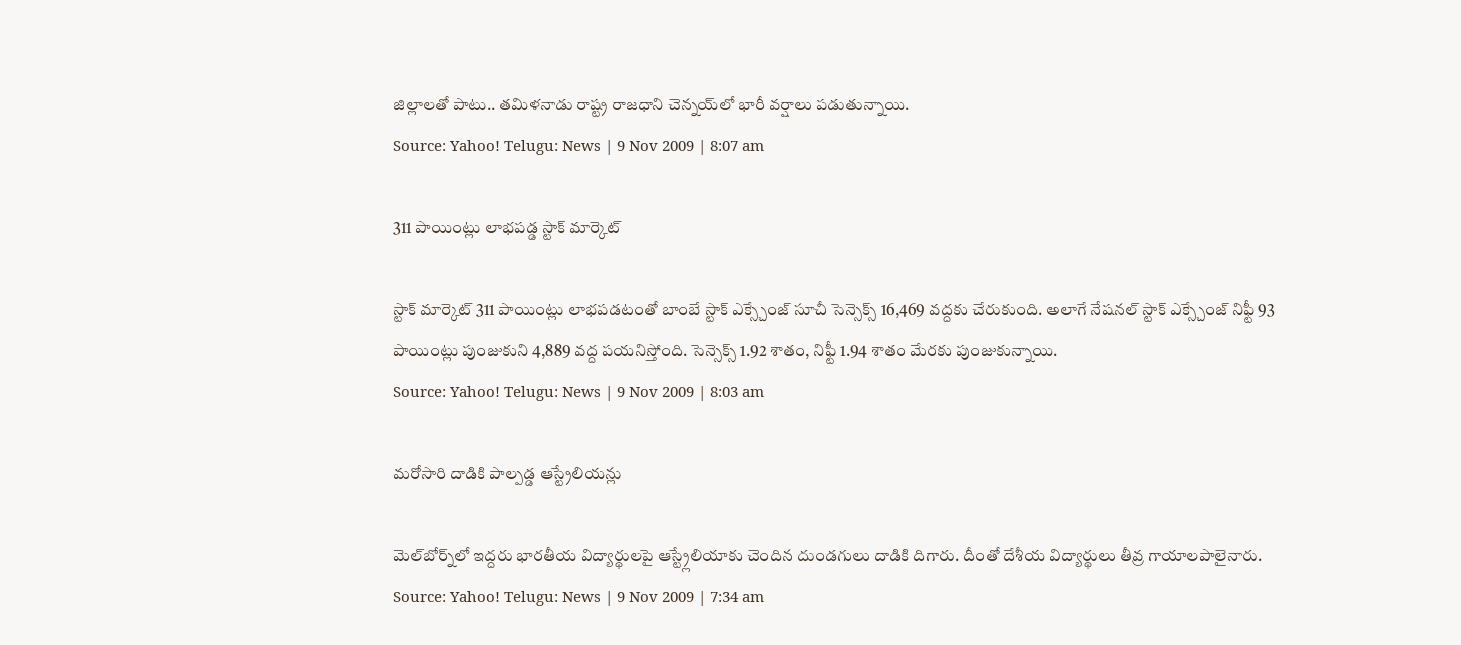జిల్లాలతో పాటు.. తమిళనాడు రాష్ట్ర రాజధాని చెన్నయ్‌లో భారీ వర్షాలు పడుతున్నాయి.
Source: Yahoo! Telugu: News | 9 Nov 2009 | 8:07 am

311 పాయింట్లు లాభపడ్డ స్టాక్ మార్కెట్

స్టాక్ మార్కెట్ 311 పాయింట్లు లాభపడటంతో బాంబే స్టాక్ ఎక్స్చేంజ్ సూచీ సెన్సెక్స్ 16,469 వద్దకు చేరుకుంది. అలాగే నేషనల్ స్టాక్ ఎక్స్చేంజ్ నిఫ్టీ 93 పాయింట్లు పుంజుకుని 4,889 వద్ద పయనిస్తోంది. సెన్సెక్స్ 1.92 శాతం, నిఫ్టీ 1.94 శాతం మేరకు పుంజుకున్నాయి.
Source: Yahoo! Telugu: News | 9 Nov 2009 | 8:03 am

మరోసారి దాడికి పాల్పడ్డ ఆస్ట్రేలియన్లు

మెల్‌బోర్న్‌లో ఇద్దరు భారతీయ విద్యార్థులపై ఆస్ట్ర్లేలియాకు చెందిన దుండగులు దాడికి దిగారు. దీంతో దేశీయ విద్యార్థులు తీవ్ర గాయాలపాలైనారు.
Source: Yahoo! Telugu: News | 9 Nov 2009 | 7:34 am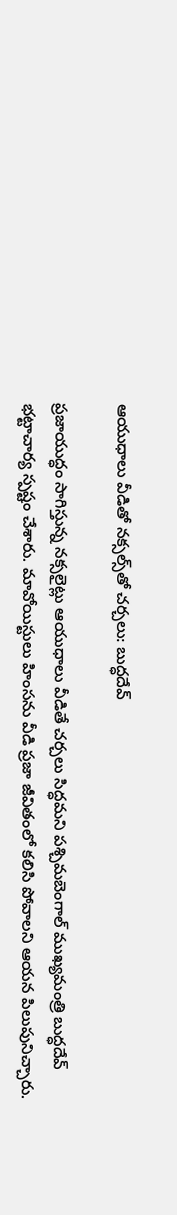ఆయుధాలు వీడితో నక్సల్స్‌తో చర్చలు: బుద్ధదేవ్

ప్రజాయుద్ధం సాగిస్తున్న నక్సలైట్లు ఆయుధాలు వీడితే చర్చలు సిద్ధమని పశ్చిమబెంగాల్ ముఖ్యమంత్రి బుద్ధదేవ్ భట్టాచార్య స్పష్టం చేశారు. మావోయిస్టులు హింసను వీడి ప్రజా జీవితంలో కలిసి పోవాలని ఆయన పిలుపునిచ్చారు.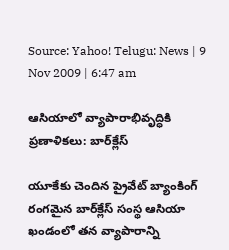Source: Yahoo! Telugu: News | 9 Nov 2009 | 6:47 am

ఆసియాలో వ్యాపారాభివృద్ధికి ప్రణాళికలు: బార్‌క్లేస్

యూకేకు చెందిన ప్రైవేట్ బ్యాంకింగ్ రంగమైన బార్‌క్లేస్ సంస్థ ఆసియా ఖండంలో తన వ్యాపారాన్ని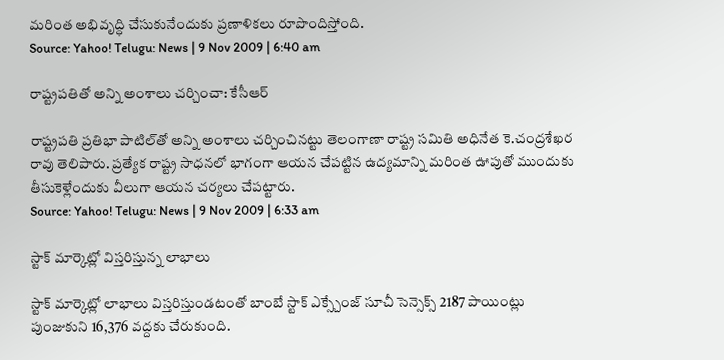మరింత అభివృద్ధి చేసుకునేందుకు ప్రణాళికలు రూపొందిస్తోంది.
Source: Yahoo! Telugu: News | 9 Nov 2009 | 6:40 am

రాష్ట్రపతితో అన్ని అంశాలు చర్చించా: కేసీఆర్

రాష్ట్రపతి ప్రతిభా పాటిల్‌తో అన్ని అంశాలు చర్చించినట్టు తెలంగాణా రాష్ట్ర సమితి అధినేత కె.చంద్రశేఖర రావు తెలిపారు. ప్రత్యేక రాష్ట్ర సాధనలో భాగంగా ఆయన చేపట్టిన ఉద్యమాన్ని మరింత ఊపుతో ముందుకు తీసుకెళ్లేందుకు వీలుగా ఆయన చర్యలు చేపట్టారు.
Source: Yahoo! Telugu: News | 9 Nov 2009 | 6:33 am

స్టాక్ మార్కెట్లో విస్తరిస్తున్న లాభాలు

స్టాక్ మార్కెట్లో లాభాలు విస్తరిస్తుండటంతో బాంబే స్టాక్ ఎక్స్చేంజ్ సూచీ సెన్సెక్స్ 2187 పాయింట్లు పుంజుకుని 16,376 వద్దకు చేరుకుంది.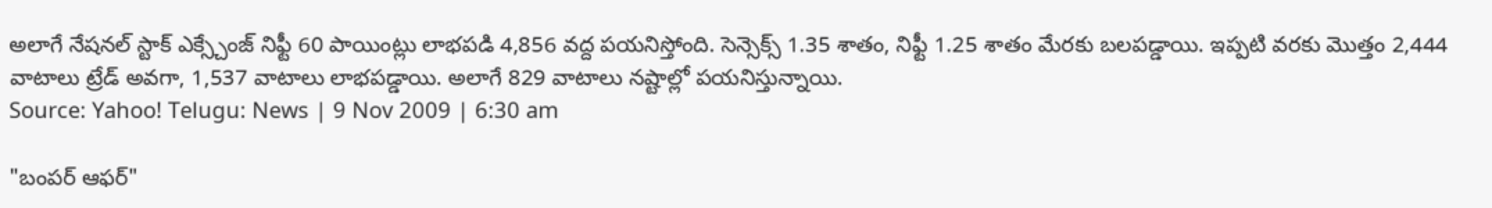అలాగే నేషనల్ స్టాక్ ఎక్స్చేంజ్ నిఫ్టీ 60 పాయింట్లు లాభపడి 4,856 వద్ద పయనిస్తోంది. సెన్సెక్స్ 1.35 శాతం, నిఫ్టీ 1.25 శాతం మేరకు బలపడ్డాయి. ఇప్పటి వరకు మొత్తం 2,444 వాటాలు ట్రేడ్ అవగా, 1,537 వాటాలు లాభపడ్డాయి. అలాగే 829 వాటాలు నష్టాల్లో పయనిస్తున్నాయి.
Source: Yahoo! Telugu: News | 9 Nov 2009 | 6:30 am

"బంపర్ ఆఫర్"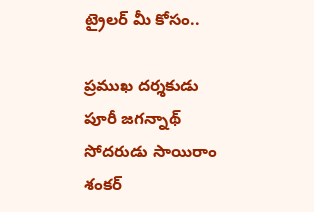ట్రైలర్ మీ కోసం..

ప్రముఖ దర్శకుడు పూరీ జగన్నాథ్ సోదరుడు సాయిరాం శంకర్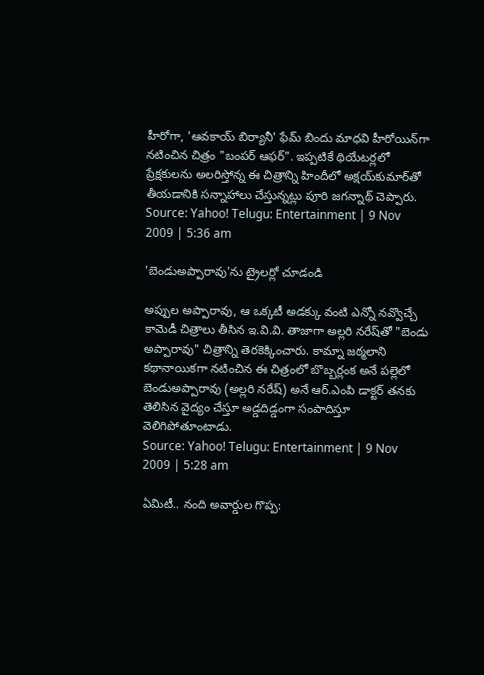హీరోగా, 'ఆవకాయ్ బిర్యానీ' ఫేమ్ బిందు మాధవి హీరోయిన్‌గా నటించిన చిత్రం "బంపర్ ఆఫర్". ఇప్పటికే థియేటర్లలో ప్రేక్షకులను అలరిస్తోన్న ఈ చిత్రాన్ని హిందీలో అక్షయ్‌కుమార్‌తో తీయడానికి సన్నాహాలు చేస్తున్నట్లు పూరి జగన్నాథ్ చెప్పారు.
Source: Yahoo! Telugu: Entertainment | 9 Nov 2009 | 5:36 am

'బెండుఅప్పారావు'ను ట్రైలర్లో చూడండి

అప్పుల అప్పారావు, ఆ ఒక్కటీ అడక్కు వంటి ఎన్నో నవ్వొచ్చే కామెడీ చిత్రాలు తీసిన ఇ.వి.వి. తాజాగా అల్లరి నరేష్‌తో "బెండు అప్పారావు" చిత్రాన్ని తెరకెక్కించారు. కామ్నా జఠ్మలాని కథానాయికగా నటించిన ఈ చిత్రంలో బొబ్బర్లంక అనే పల్లెలో బెండుఅప్పారావు (అల్లరి నరేష్) అనే ఆర్.ఎంపి డాక్టర్ తనకు తెలిసిన వైద్యం చేస్తూ అడ్డదిడ్డంగా సంపాదిస్తూ వెలిగిపోతూంటాడు.
Source: Yahoo! Telugu: Entertainment | 9 Nov 2009 | 5:28 am

ఏమిటీ.. నంది అవార్డుల గొప్ప: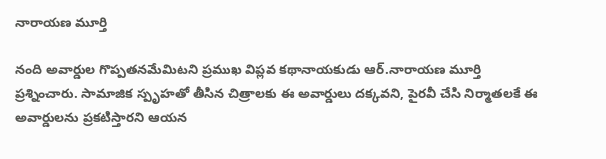నారాయణ మూర్తి

నంది అవార్డుల గొప్పతనమేమిటని ప్రముఖ విప్లవ కథానాయకుడు ఆర్.నారాయణ మూర్తి ప్రశ్నించారు. సామాజిక స్పృహతో తీసిన చిత్రాలకు ఈ అవార్డులు దక్కవని, పైరవీ చేసి నిర్మాతలకే ఈ అవార్డులను ప్రకటిస్తారని ఆయన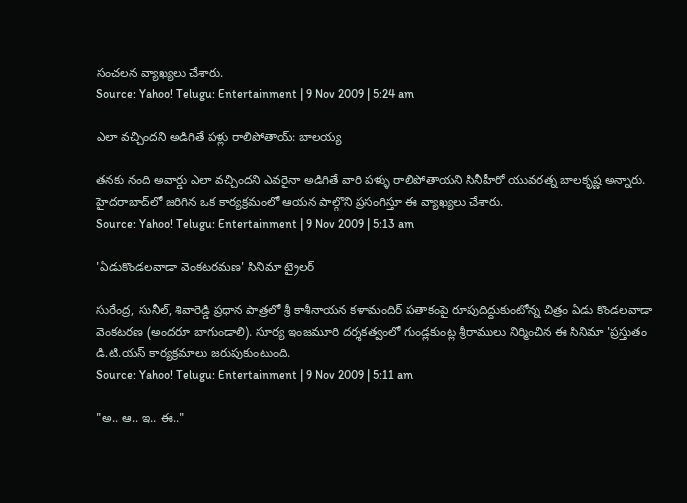సంచలన వ్యాఖ్యలు చేశారు.
Source: Yahoo! Telugu: Entertainment | 9 Nov 2009 | 5:24 am

ఎలా వచ్చిందని అడిగితే పళ్లు రాలిపోతాయ్: బాలయ్య

తనకు నంది అవార్డు ఎలా వచ్చిందని ఎవరైనా అడిగితే వారి పళ్ళు రాలిపోతాయని సినీహీరో యువరత్న బాలకృష్ణ అన్నారు. హైదరాబాద్‌లో జరిగిన ఒక కార్యక్రమంలో ఆయన పాల్గొని ప్రసంగిస్తూ ఈ వ్యాఖ్యలు చేశారు.
Source: Yahoo! Telugu: Entertainment | 9 Nov 2009 | 5:13 am

'ఏడుకొండలవాడా వెంకటరమణ' సినిమా ట్రైలర్

సురేంద్ర, సునీల్‌, శివారెడ్డి ప్రధాన పాత్రలో శ్రీ కాశీనాయన కళామందిర్‌ పతాకంపై రూపుదిద్దుకుంటోన్న చిత్రం ఏడు కొండలవాడా వెంకటరణ (అందరూ బాగుండాలి). సూర్య ఇంజమూరి దర్శకత్వంలో గుండ్లకుంట్ల శ్రీరాములు నిర్మించిన ఈ సినిమా 'ప్రస్తుతం డి.టి.యస్‌ కార్యక్రమాలు జరుపుకుంటుంది.
Source: Yahoo! Telugu: Entertainment | 9 Nov 2009 | 5:11 am

"అ.. ఆ.. ఇ.. ఈ.."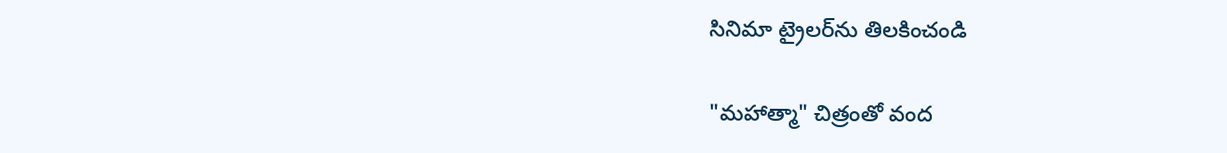సినిమా ట్రైలర్‌‌ను తిలకించండి

"మహాత్మా" చిత్రంతో వంద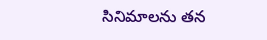సినిమాలను తన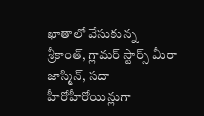ఖాతాలో వేసుకున్న శ్రీకాంత్, గ్లామర్ స్టార్స్ మీరా జాస్మిన్, సదా హీరోహీరోయిన్లుగా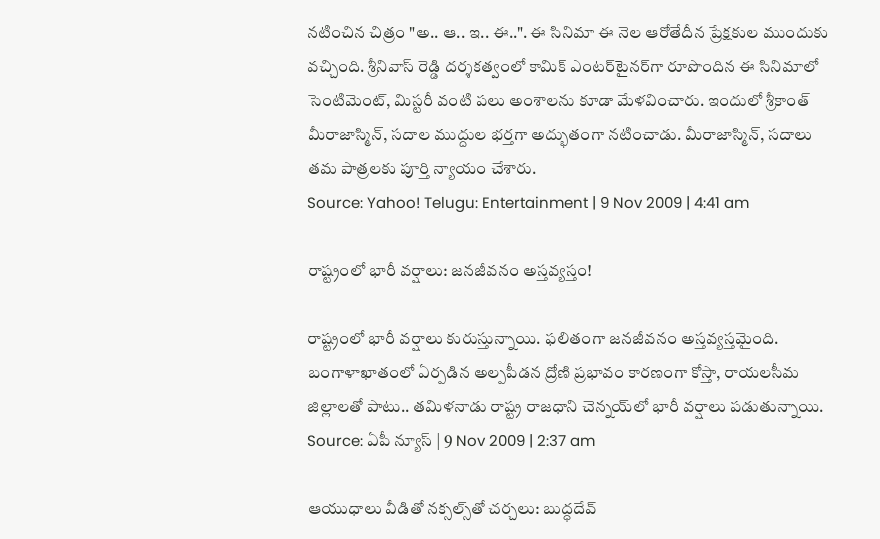నటించిన చిత్రం "అ.. ఆ.. ఇ.. ఈ..". ఈ సినిమా ఈ నెల ఆరోతేదీన ప్రేక్షకుల ముందుకు వచ్చింది. శ్రీనివాస్ రెడ్డి దర్శకత్వంలో కామిక్ ఎంటర్‌టైనర్‌గా రూపొందిన ఈ సినిమాలో సెంటిమెంట్, మిస్టరీ వంటి పలు అంశాలను కూడా మేళవించారు. ఇందులో శ్రీకాంత్ మీరాజాస్మిన్, సదాల ముద్దుల భర్తగా అద్భుతంగా నటించాడు. మీరాజాస్మిన్, సదాలు తమ పాత్రలకు పూర్తి న్యాయం చేశారు.
Source: Yahoo! Telugu: Entertainment | 9 Nov 2009 | 4:41 am

రాష్ట్రంలో భారీ వర్షాలు: జనజీవనం అస్తవ్యస్తం!

రాష్ట్రంలో భారీ వర్షాలు కురుస్తున్నాయి. ఫలితంగా జనజీవనం అస్తవ్యస్తమైంది. బంగాళాఖాతంలో ఏర్పడిన అల్పపీడన ద్రోణి ప్రభావం కారణంగా కోస్తా, రాయలసీమ జిల్లాలతో పాటు.. తమిళనాడు రాష్ట్ర రాజధాని చెన్నయ్‌లో భారీ వర్షాలు పడుతున్నాయి.
Source: ఏపీ న్యూస్ | 9 Nov 2009 | 2:37 am

ఆయుధాలు వీడితో నక్సల్స్‌తో చర్చలు: బుద్ధదేవ్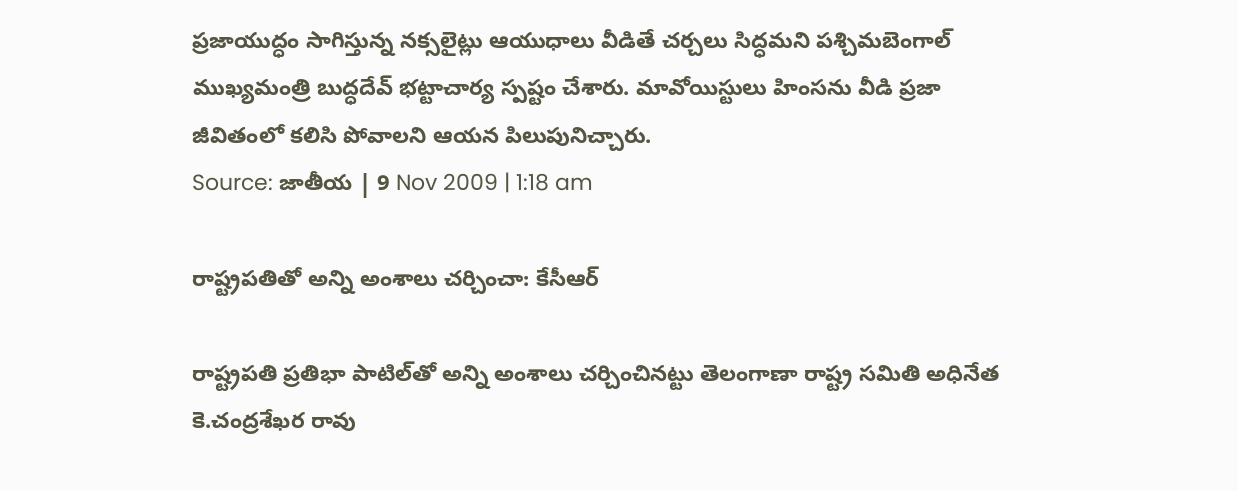ప్రజాయుద్ధం సాగిస్తున్న నక్సలైట్లు ఆయుధాలు వీడితే చర్చలు సిద్ధమని పశ్చిమబెంగాల్ ముఖ్యమంత్రి బుద్ధదేవ్ భట్టాచార్య స్పష్టం చేశారు. మావోయిస్టులు హింసను వీడి ప్రజా జీవితంలో కలిసి పోవాలని ఆయన పిలుపునిచ్చారు.
Source: జాతీయ | 9 Nov 2009 | 1:18 am

రాష్ట్రపతితో అన్ని అంశాలు చర్చించా: కేసీఆర్

రాష్ట్రపతి ప్రతిభా పాటిల్‌తో అన్ని అంశాలు చర్చించినట్టు తెలంగాణా రాష్ట్ర సమితి అధినేత కె.చంద్రశేఖర రావు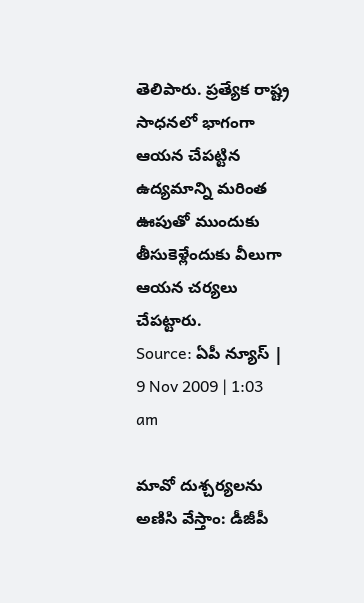తెలిపారు. ప్రత్యేక రాష్ట్ర సాధనలో భాగంగా ఆయన చేపట్టిన ఉద్యమాన్ని మరింత ఊపుతో ముందుకు తీసుకెళ్లేందుకు వీలుగా ఆయన చర్యలు చేపట్టారు.
Source: ఏపీ న్యూస్ | 9 Nov 2009 | 1:03 am

మావో దుశ్చర్యలను అణిసి వేస్తాం: డీజీపీ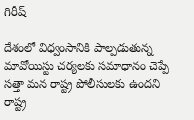గిరీష్

దేశంలో విధ్వంసానికి పాల్పడుతున్న మావోయిస్టు చర్యలకు సమాధానం చెప్పే సత్తా మన రాష్ట్ర పోలీసులకు ఉందని రాష్ట్ర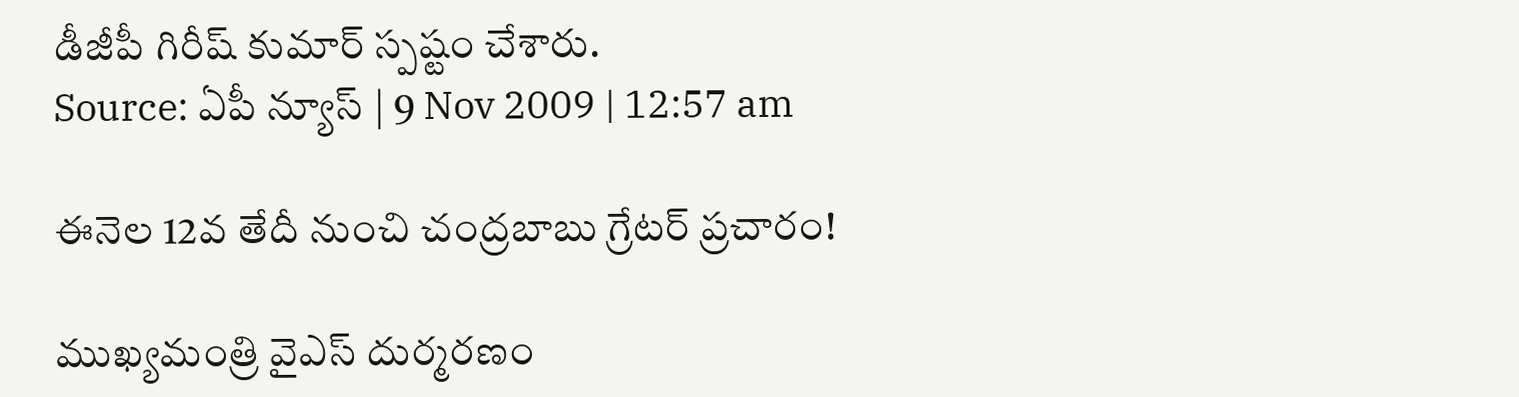డీజీపీ గిరీష్ కుమార్ స్పష్టం చేశారు.
Source: ఏపీ న్యూస్ | 9 Nov 2009 | 12:57 am

ఈనెల 12వ తేదీ నుంచి చంద్రబాబు గ్రేటర్ ప్రచారం!

ముఖ్యమంత్రి వైఎస్ దుర్మరణం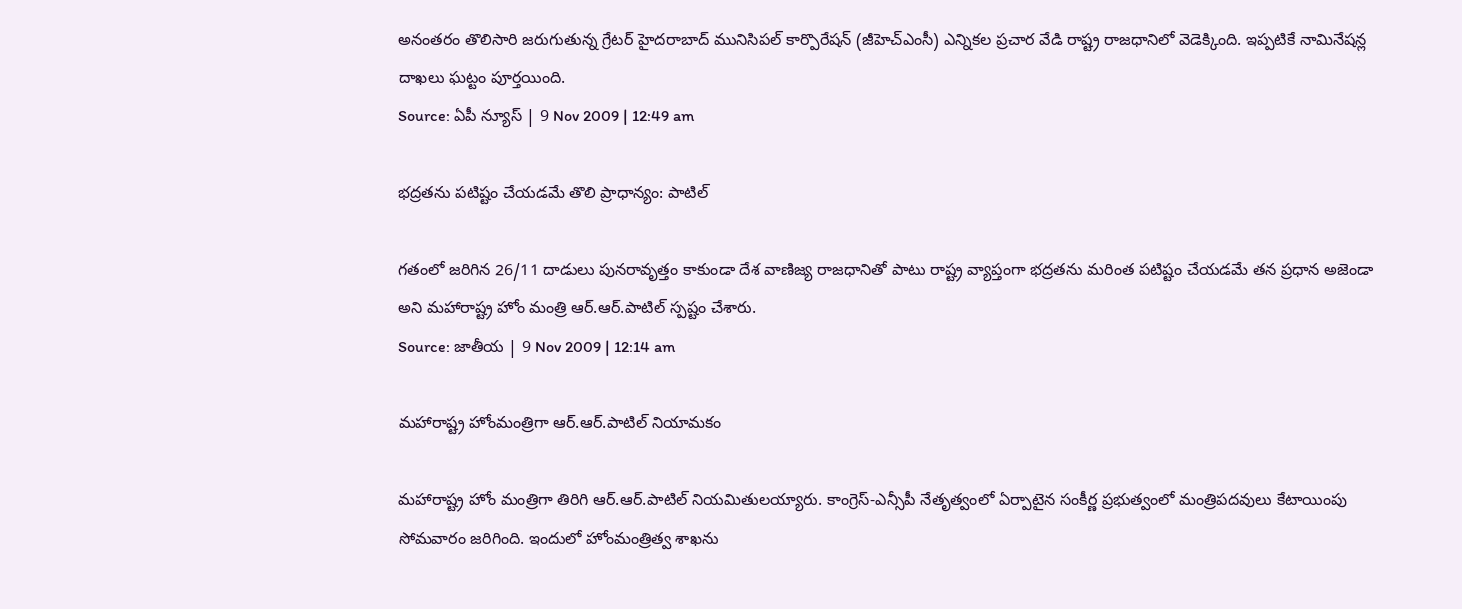అనంతరం తొలిసారి జరుగుతున్న గ్రేటర్ హైదరాబాద్ మునిసిపల్ కార్పొరేషన్ (జీహెచ్ఎంసీ) ఎన్నికల ప్రచార వేడి రాష్ట్ర రాజధానిలో వెడెక్కింది. ఇప్పటికే నామినేషన్ల దాఖలు ఘట్టం పూర్తయింది.
Source: ఏపీ న్యూస్ | 9 Nov 2009 | 12:49 am

భద్రతను పటిష్టం చేయడమే తొలి ప్రాధాన్యం: పాటిల్

గతంలో జరిగిన 26/11 దాడులు పునరావృత్తం కాకుండా దేశ వాణిజ్య రాజధానితో పాటు రాష్ట్ర వ్యాప్తంగా భద్రతను మరింత పటిష్టం చేయడమే తన ప్రధాన అజెండా అని మహారాష్ట్ర హోం మంత్రి ఆర్.ఆర్.పాటిల్ స్పష్టం చేశారు.
Source: జాతీయ | 9 Nov 2009 | 12:14 am

మహారాష్ట్ర హోంమంత్రిగా ఆర్.ఆర్.పాటిల్ నియామకం

మహారాష్ట్ర హోం మంత్రిగా తిరిగి ఆర్.ఆర్.పాటిల్‌ నియమితులయ్యారు. కాంగ్రెస్-ఎన్సీపీ నేతృత్వంలో ఏర్పాటైన సంకీర్ణ ప్రభుత్వంలో మంత్రిపదవులు కేటాయింపు సోమవారం జరిగింది. ఇందులో హోంమంత్రిత్వ శాఖను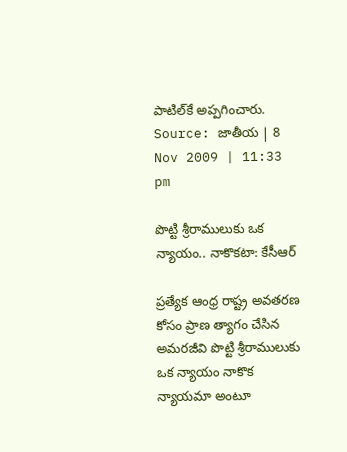పాటిల్‌కే అప్పగించారు.
Source: జాతీయ | 8 Nov 2009 | 11:33 pm

పొట్టి శ్రీరాములుకు ఒక న్యాయం.. నాకొకటా: కేసీఆర్

ప్రత్యేక ఆంధ్ర రాష్ట్ర అవతరణ కోసం ప్రాణ త్యాగం చేసిన అమరజీవి పొట్టి శ్రీరాములుకు ఒక న్యాయం నాకొక న్యాయమా అంటూ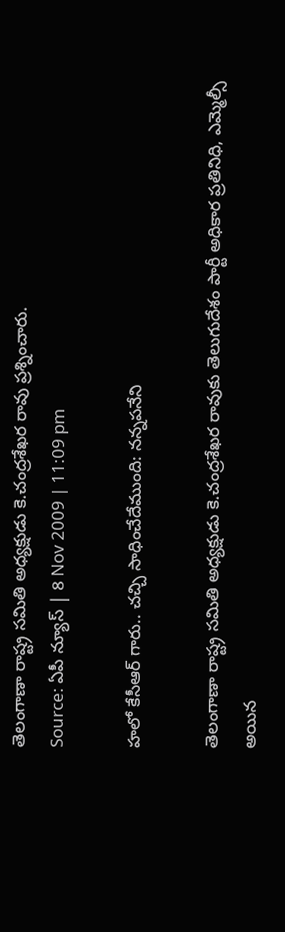తెలంగాణా రాష్ట్ర సమితి అధ్యక్షుడు కె.చంద్రశేఖర రావు ప్రశ్నించారు.
Source: ఏపీ న్యూస్ | 8 Nov 2009 | 11:09 pm

హలో కేసీఆర్‌ గారు.. చచ్చి సాధించేదేముంది: నన్నపనేని

తెలంగాణా రాష్ట్ర సమితి అధ్యక్షుడు కె.చంద్రశేఖర రావుకు తెలుగుదేశం పార్టీ అధికార ప్రతినిధి, ఎమ్మెల్సీ అయిన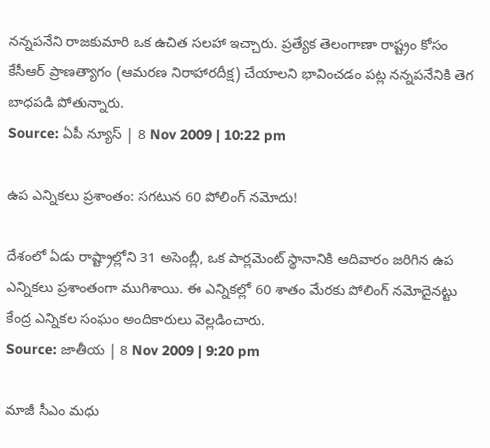నన్నపనేని రాజకుమారి ఒక ఉచిత సలహా ఇచ్చారు. ప్రత్యేక తెలంగాణా రాష్ట్రం కోసం కేసీఆర్ ప్రాణత్యాగం (ఆమరణ నిరాహారదీక్ష) చేయాలని భావించడం పట్ల నన్నపనేనికి తెగ బాధపడి పోతున్నారు.
Source: ఏపీ న్యూస్ | 8 Nov 2009 | 10:22 pm

ఉప ఎన్నికలు ప్రశాంతం: సగటున 60 పోలింగ్ నమోదు!

దేశంలో ఏడు రాష్ట్రాల్లోని 31 అసెంబ్లీ, ఒక పార్లమెంట్ స్థానానికి ఆదివారం జరిగిన ఉప ఎన్నికలు ప్రశాంతంగా ముగిశాయి. ఈ ఎన్నికల్లో 60 శాతం మేరకు పోలింగ్ నమోదైనట్టు కేంద్ర ఎన్నికల సంఘం అందికారులు వెల్లడించారు.
Source: జాతీయ | 8 Nov 2009 | 9:20 pm

మాజీ సీఎం మధు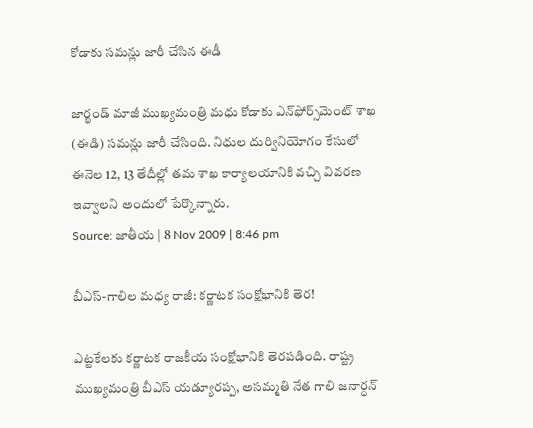కోడాకు సమన్లు జారీ చేసిన ఈడీ

జార్ఖండ్ మాజీ ముఖ్యమంత్రి మధు కోడాకు ఎన్‌ఫోర్స్‌మెంట్ శాఖ (ఈడి) సమన్లు జారీ చేసింది. నిధుల దుర్వినియోగం కేసులో ఈనెల 12, 13 తేదీల్లో తమ శాఖ కార్యాలయానికి వచ్చి వివరణ ఇవ్వాలని అందులో పేర్కొన్నారు.
Source: జాతీయ | 8 Nov 2009 | 8:46 pm

బీఎస్-గాలిల మధ్య రాజీ: కర్ణాటక సంక్షోభానికి తెర!

ఎట్టకేలకు కర్ణాటక రాజకీయ సంక్షోభానికి తెరపడింది. రాష్ట్ర ముఖ్యమంత్రి బీఎస్ యడ్యూరప్ప, అసమ్మతి నేత గాలి జనార్ధన్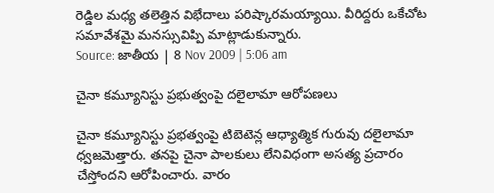రెడ్డిల మధ్య తలెత్తిన విభేదాలు పరిష్కారమయ్యాయి. వీరిద్దరు ఒకేచోట సమావేశమై మనస్సువిప్పి మాట్లాడుకున్నారు.
Source: జాతీయ | 8 Nov 2009 | 5:06 am

చైనా కమ్యూనిస్టు ప్రభుత్వంపై దలైలామా ఆరోపణలు

చైనా కమ్యూనిస్టు ప్రభత్వంపై టిబెటెన్ల ఆధ్యాత్మిక గురువు దలైలామా ధ్వజమెత్తారు. తనపై చైనా పాలకులు లేనివిధంగా అసత్య ప్రచారం చేస్తోందని ఆరోపించారు. వారం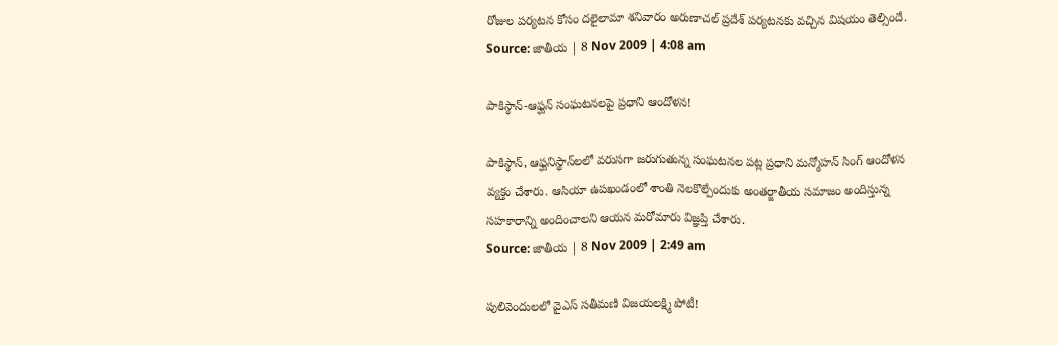రోజుల పర్యటన కోసం దలైలామా శనివారం అరుణాచల్ ప్రదేశ్‌ పర్యటనకు వచ్చిన విషయం తెల్సిందే.
Source: జాతీయ | 8 Nov 2009 | 4:08 am

పాకిస్థాన్-ఆఫ్ఘన్ సంఘటనలపై ప్రధాని ఆందోళన!

పాకిస్థాన్, ఆఫ్ఘనిస్థాన్‌లలో వరుసగా జరుగుతున్న సంఘటనల పట్ల ప్రధాని మన్మోహన్ సింగ్ ఆందోళన వ్యక్తం చేశారు. ఆసియా ఉపఖండంలో శాంతి నెలకొల్పేందుకు అంతర్జాతీయ సమాజం అందిస్తున్న సహకారాన్ని అందించాలని ఆయన మరోమారు విజ్ఞప్తి చేశారు.
Source: జాతీయ | 8 Nov 2009 | 2:49 am

పులివెందులలో వైఎస్ సతీమణి విజయలక్ష్మి పోటీ!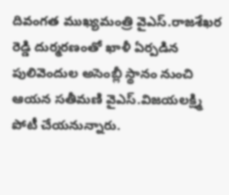దివంగత ముఖ్యమంత్రి వైఎస్‌.రాజశేఖర రెడ్డి దుర్మరణంతో ఖాళీ ఏర్పడిన పులివెందుల అసెంబ్లీ స్థానం నుంచి ఆయన సతీమణి వైఎస్‌.విజయలక్ష్మి పోటీ చేయనున్నారు.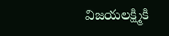విజయలక్ష్మికి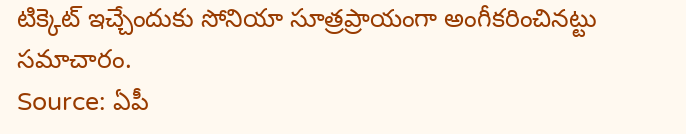టిక్కెట్ ఇచ్చేందుకు సోనియా సూత్రప్రాయంగా అంగీకరించినట్టు సమాచారం.
Source: ఏపీ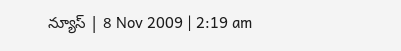న్యూస్ | 8 Nov 2009 | 2:19 am